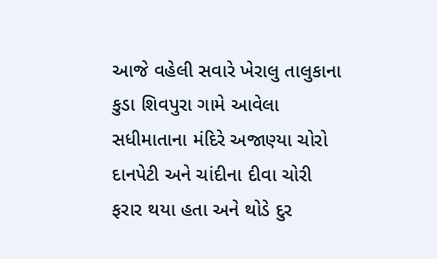આજે વહેલી સવારે ખેરાલુ તાલુકાના કુડા શિવપુરા ગામે આવેલા સધીમાતાના મંદિરે અજાણ્યા ચોરો દાનપેટી અને ચાંદીના દીવા ચોરી ફરાર થયા હતા અને થોડે દુર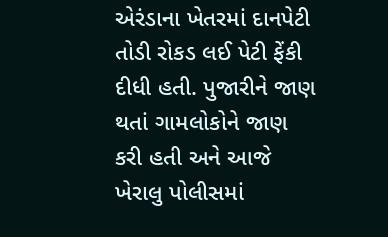એરંડાના ખેતરમાં દાનપેટી તોડી રોકડ લઈ પેટી ફેંકી દીધી હતી. પુજારીને જાણ થતાં ગામલોકોને જાણ કરી હતી અને આજે ખેરાલુ પોલીસમાં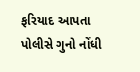ફરિયાદ આપતા પોલીસે ગુનો નોંધી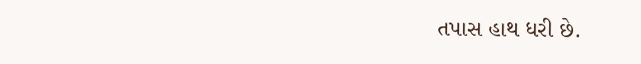તપાસ હાથ ધરી છે.